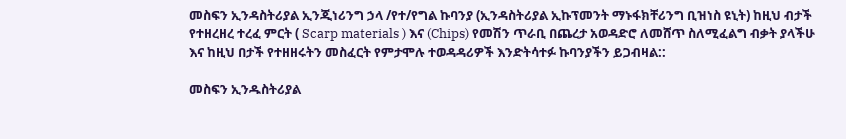መስፍን ኢንዳስትሪያል ኢንጂነሪንግ ኃላ /የተ/የግል ኩባንያ (ኢንዳስትሪያል ኢኩፕመንት ማኑፋክቸሪንግ ቢዝነስ ዩኒት) ከዚህ ብታች የተዘረዘረ ተረፈ ምርት ( Scarp materials ) እና (Chips) የመሽን ጥራቢ በጨረታ አወዳድሮ ለመሸጥ ስለሚፈልግ ብቃት ያላችሁ እና ከዚህ በታች የተዘዘሩትን መስፈርት የምታሞሉ ተወዳዳሪዎች እንድትሳተፉ ኩባንያችን ይጋብዛል::

መስፍን ኢንዱስትሪያል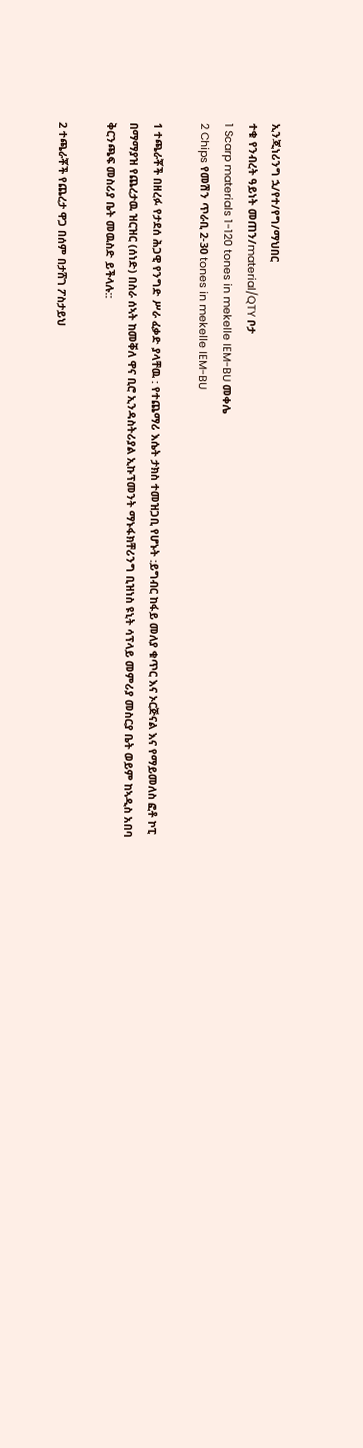ኢንጂነሪንግ ኋ/የተ/የግ/ማህበር
ተቁ የንብረት ዓይነት መጠን/material/QTY ቦታ
1 Scarp materials 1-120 tones in mekelle IEM-BU መቀሌ
2 Chips የመሽን ጥራቢ 2-30 tones in mekelle IEM-BU

1 ተጫራቾች በዘረፉ የታደሰ ሕጋዊ የንግድ ሥራ ፈቃድ ያላቸዉ : የተጨማሪ እሴት ታክስ ተመዝጋቢ የሆኑት :ይግብር ከፋይ መለያ ቁጥር እና ኦርጅናል እና የማይመለስ ፎቶ ኮፒ በማማያዝ የጨረታዉ ዝርዝር (ሰነድ) በስራ ሰኣት ከመቐለ ዋና ቢሮ ኢንዳስትሪያል ኢኩፕመንት ማኑፋክቸሪንግ ቢዝነስ ዩኒት ሳፕላይ መምሪያ መስርያ ቤት ወይም ከኣዲስ አበባ ቅርንጫፍ መስሪያ ቤት መዉስድ ይችላሉ::

2 ተጫራቾች የጨረታ ዋጋ በሰም በታሸገ ፖስታይህ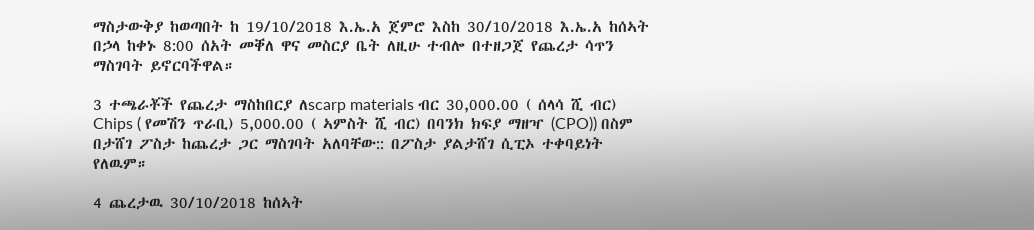ማስታውቅያ ከወጣበት ከ 19/10/2018 እ.ኤ.አ ጀምሮ እስከ 30/10/2018 እ.ኤ.አ ከሰኣት በኃላ ከቀኑ 8:00 ሰአት መቐለ ዋና መስርያ ቤት ለዚሁ ተብሎ በተዘጋጀ የጨረታ ሳጥን ማስገባት ይኖርባችዋል።

3 ተጫራቾች የጨረታ ማስከበርያ ለscarp materials ብር 30,000.00 ( ሰላሳ ሺ ብር) Chips ( የመሽን ጥራቢ) 5,000.00 ( ኣምስት ሺ ብር) በባንክ ክፍያ ማዘዣ (CPO)) በስም በታሸገ ፖስታ ከጨረታ ጋር ማስገባት አለባቸው:: በፖስታ ያልታሸገ ሲፒኦ ተቀባይነት የለዉም።

4 ጨረታዉ 30/10/2018 ከሰኣት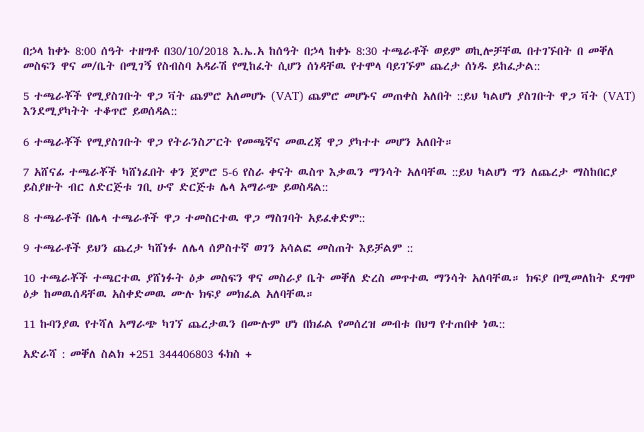በኃላ ከቀኑ 8:00 ሰዓት ተዘግቶ በ30/10/2018 እ.ኤ.አ ከሰዓት በኃላ ከቀኑ 8:30 ተጫራቶች ወይም ወኪሎቻቸዉ በተገኙበት በ መቐለ መስፍን ዋና መ/ቤት በሚገኝ የስብስባ አዳራሽ የሚከፈት ሲሆን ሰነዳቸዉ የተሞላ ባይገኙም ጨረታ ሰነዱ ይከፈታል::

5 ተጫራቾች የሚያስገቡት ዋጋ ቫት ጨምሮ አለመሆኑ (VAT) ጨምሮ መሆኑና መጠቀስ አለበት ::ይህ ካልሆነ ያስገቡት ዋጋ ቫት (VAT) እንደሚያካትት ተቆጥሮ ይወሰዳል::

6 ተጫራቾች የሚያስገቡት ዋጋ የትራንስፖርት የመጫኛና መዉረጃ ዋጋ ያካተተ መሆን አለበት።

7 አሸናፊ ተጫራቾች ካሸነፈበት ቀን ጀምሮ 5-6 የስራ ቀናት ዉስጥ እቃዉን ማንሳት አለባቸዉ ::ይህ ካልሆነ ግን ለጨረታ ማስከበርያ ይስያዙት ብር ለድርጅቱ ገቢ ሁኖ ድርጅቱ ሌላ አማራጭ ይወስዳል::

8 ተጫራቶች በሌላ ተጫራቶች ዋጋ ተመስርተዉ ዋጋ ማስገባት አይፈቀድም::

9 ተጫራቶች ይህን ጨረታ ካሸነፉ ለሌላ ሰዎስተኛ ወገን አሳልፎ መስጠት እይቻልም ::

10 ተጫራቾች ተጫርተዉ ያሸነፉት ዕቃ መስፍን ዋና መስራያ ቤት መቐለ ድረስ መጥተዉ ማንሳት አለባቸዉ። ክፍያ በሚመለከት ደግሞ ዕቃ ከመዉሰዳቸዉ አስቀድመዉ ሙሉ ክፍያ መክፈል አለባቸዉ።

11 ኩባንያዉ የተሻለ አማራጭ ካገኘ ጨረታዉን በሙሉም ሆነ በክፊል የመሰረዝ መብቱ በህግ የተጠበቀ ነዉ::

አድራሻ : መቐለ ስልክ +251 344406803 ፋክስ +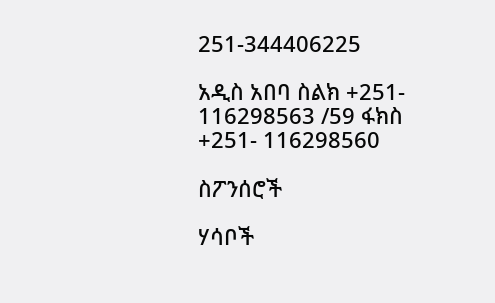251-344406225

አዲስ አበባ ስልክ +251- 116298563 /59 ፋክስ +251- 116298560

ስፖንሰሮች

ሃሳቦች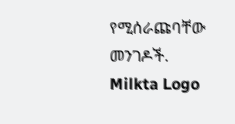የሚሰራጩባቸው መንገዶች.
Milkta Logo